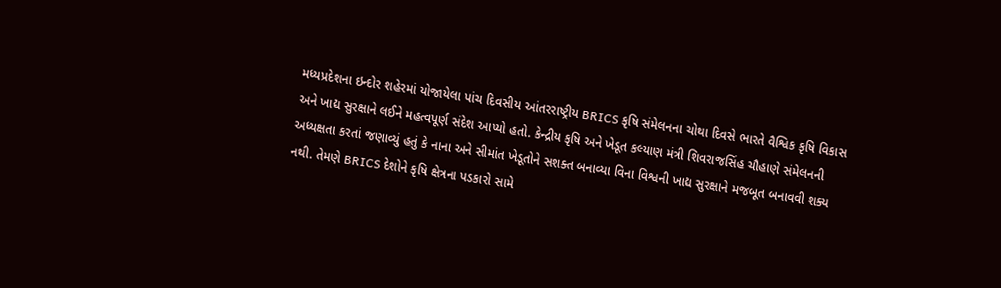મધ્યપ્રદેશના ઇન્દોર શહેરમાં યોજાયેલા પાંચ દિવસીય આંતરરાષ્ટ્રીય BRICS કૃષિ સંમેલનના ચોથા દિવસે ભારતે વૈશ્વિક કૃષિ વિકાસ અને ખાદ્ય સુરક્ષાને લઈને મહત્વપૂર્ણ સંદેશ આપ્યો હતો. કેન્દ્રીય કૃષિ અને ખેડૂત કલ્યાણ મંત્રી શિવરાજસિંહ ચૌહાણે સંમેલનની અધ્યક્ષતા કરતાં જણાવ્યું હતું કે નાના અને સીમાંત ખેડૂતોને સશક્ત બનાવ્યા વિના વિશ્વની ખાદ્ય સુરક્ષાને મજબૂત બનાવવી શક્ય નથી. તેમણે BRICS દેશોને કૃષિ ક્ષેત્રના પડકારો સામે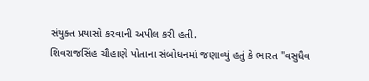સંયુક્ત પ્રયાસો કરવાની અપીલ કરી હતી.
શિવરાજસિંહ ચૌહાણે પોતાના સંબોધનમાં જણાવ્યું હતું કે ભારત "વસુધૈવ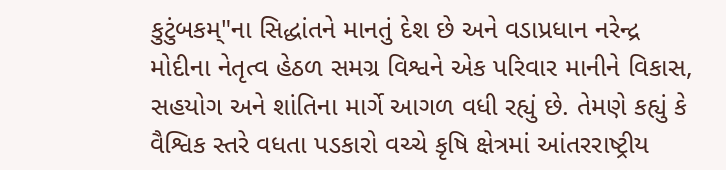કુટુંબકમ્"ના સિદ્ધાંતને માનતું દેશ છે અને વડાપ્રધાન નરેન્દ્ર મોદીના નેતૃત્વ હેઠળ સમગ્ર વિશ્વને એક પરિવાર માનીને વિકાસ, સહયોગ અને શાંતિના માર્ગે આગળ વધી રહ્યું છે. તેમણે કહ્યું કે વૈશ્વિક સ્તરે વધતા પડકારો વચ્ચે કૃષિ ક્ષેત્રમાં આંતરરાષ્ટ્રીય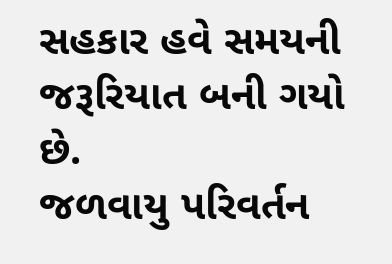સહકાર હવે સમયની જરૂરિયાત બની ગયો છે.
જળવાયુ પરિવર્તન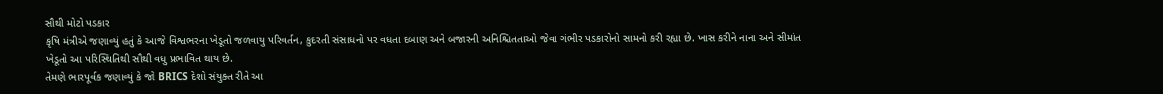સૌથી મોટો પડકાર
કૃષિ મંત્રીએ જણાવ્યું હતું કે આજે વિશ્વભરના ખેડૂતો જળવાયુ પરિવર્તન, કુદરતી સંસાધનો પર વધતા દબાણ અને બજારની અનિશ્ચિતતાઓ જેવા ગંભીર પડકારોનો સામનો કરી રહ્યા છે. ખાસ કરીને નાના અને સીમાંત ખેડૂતો આ પરિસ્થિતિથી સૌથી વધુ પ્રભાવિત થાય છે.
તેમણે ભારપૂર્વક જણાવ્યું કે જો BRICS દેશો સંયુક્ત રીતે આ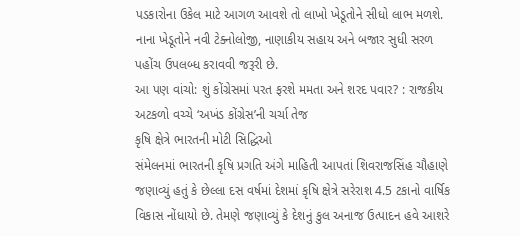પડકારોના ઉકેલ માટે આગળ આવશે તો લાખો ખેડૂતોને સીધો લાભ મળશે. નાના ખેડૂતોને નવી ટેક્નોલોજી, નાણાકીય સહાય અને બજાર સુધી સરળ પહોંચ ઉપલબ્ધ કરાવવી જરૂરી છે.
આ પણ વાંચો: શું કોંગ્રેસમાં પરત ફરશે મમતા અને શરદ પવાર? : રાજકીય અટકળો વચ્ચે ‘અખંડ કોંગ્રેસ’ની ચર્ચા તેજ
કૃષિ ક્ષેત્રે ભારતની મોટી સિદ્ધિઓ
સંમેલનમાં ભારતની કૃષિ પ્રગતિ અંગે માહિતી આપતાં શિવરાજસિંહ ચૌહાણે જણાવ્યું હતું કે છેલ્લા દસ વર્ષમાં દેશમાં કૃષિ ક્ષેત્રે સરેરાશ 4.5 ટકાનો વાર્ષિક વિકાસ નોંધાયો છે. તેમણે જણાવ્યું કે દેશનું કુલ અનાજ ઉત્પાદન હવે આશરે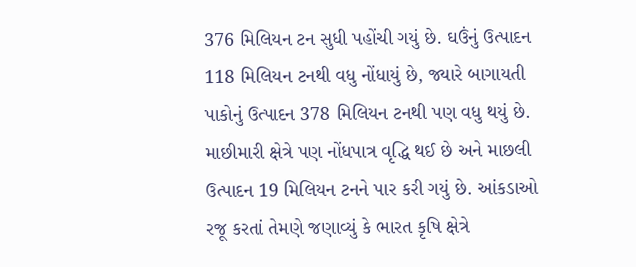376 મિલિયન ટન સુધી પહોંચી ગયું છે. ઘઉંનું ઉત્પાદન 118 મિલિયન ટનથી વધુ નોંધાયું છે, જ્યારે બાગાયતી પાકોનું ઉત્પાદન 378 મિલિયન ટનથી પણ વધુ થયું છે. માછીમારી ક્ષેત્રે પણ નોંધપાત્ર વૃદ્ધિ થઈ છે અને માછલી ઉત્પાદન 19 મિલિયન ટનને પાર કરી ગયું છે. આંકડાઓ રજૂ કરતાં તેમણે જણાવ્યું કે ભારત કૃષિ ક્ષેત્રે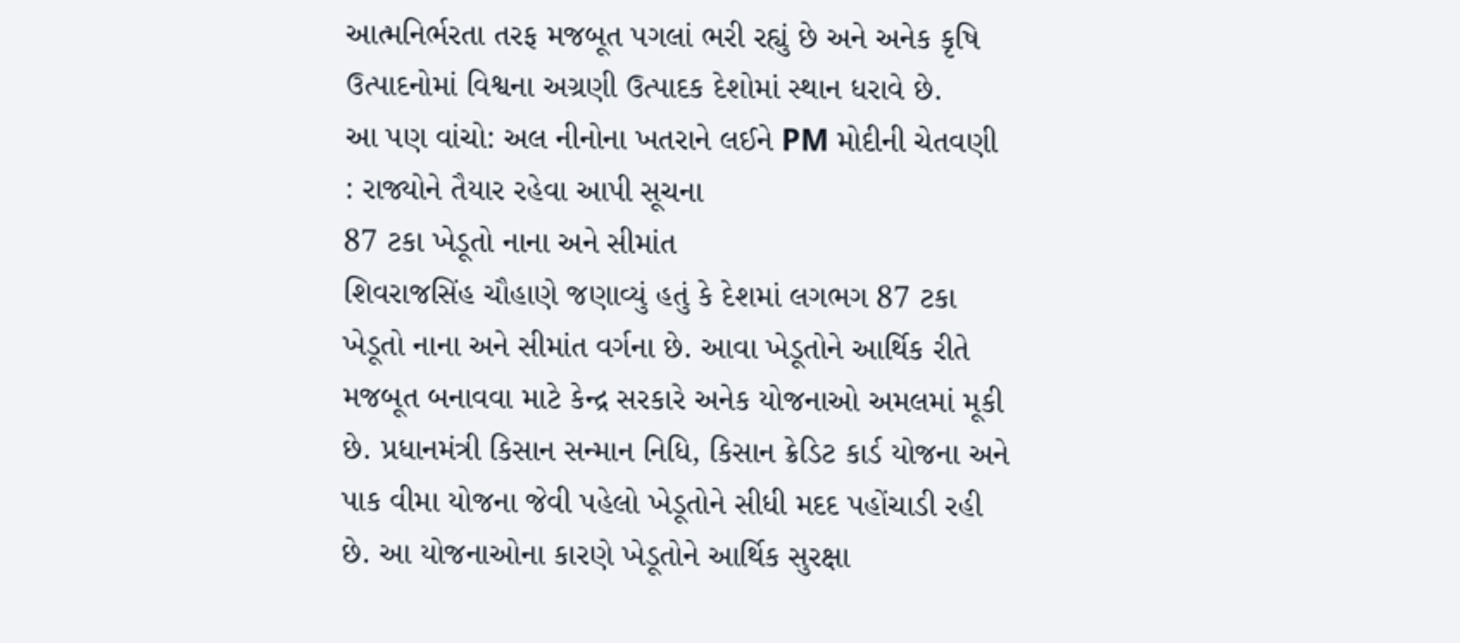આત્મનિર્ભરતા તરફ મજબૂત પગલાં ભરી રહ્યું છે અને અનેક કૃષિ ઉત્પાદનોમાં વિશ્વના અગ્રણી ઉત્પાદક દેશોમાં સ્થાન ધરાવે છે.
આ પણ વાંચો: અલ નીનોના ખતરાને લઈને PM મોદીની ચેતવણી : રાજ્યોને તૈયાર રહેવા આપી સૂચના
87 ટકા ખેડૂતો નાના અને સીમાંત
શિવરાજસિંહ ચૌહાણે જણાવ્યું હતું કે દેશમાં લગભગ 87 ટકા ખેડૂતો નાના અને સીમાંત વર્ગના છે. આવા ખેડૂતોને આર્થિક રીતે મજબૂત બનાવવા માટે કેન્દ્ર સરકારે અનેક યોજનાઓ અમલમાં મૂકી છે. પ્રધાનમંત્રી કિસાન સન્માન નિધિ, કિસાન ક્રેડિટ કાર્ડ યોજના અને પાક વીમા યોજના જેવી પહેલો ખેડૂતોને સીધી મદદ પહોંચાડી રહી છે. આ યોજનાઓના કારણે ખેડૂતોને આર્થિક સુરક્ષા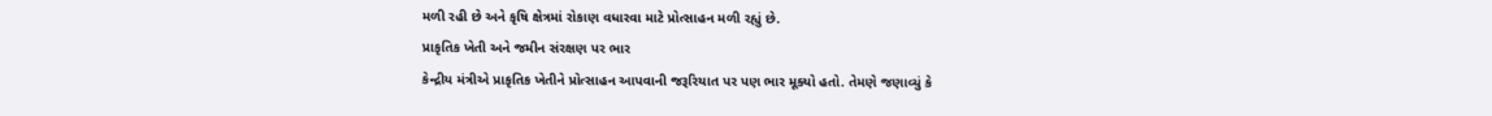મળી રહી છે અને કૃષિ ક્ષેત્રમાં રોકાણ વધારવા માટે પ્રોત્સાહન મળી રહ્યું છે.
પ્રાકૃતિક ખેતી અને જમીન સંરક્ષણ પર ભાર
કેન્દ્રીય મંત્રીએ પ્રાકૃતિક ખેતીને પ્રોત્સાહન આપવાની જરૂરિયાત પર પણ ભાર મૂક્યો હતો. તેમણે જણાવ્યું કે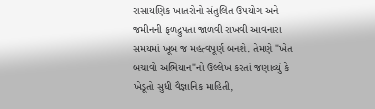રાસાયણિક ખાતરોનો સંતુલિત ઉપયોગ અને જમીનની ફળદ્રુપતા જાળવી રાખવી આવનારા સમયમાં ખૂબ જ મહત્વપૂર્ણ બનશે. તેમણે "ખેત બચાવો અભિયાન"નો ઉલ્લેખ કરતાં જણાવ્યું કે ખેડૂતો સુધી વૈજ્ઞાનિક માહિતી,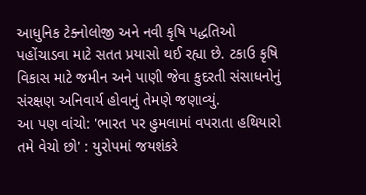આધુનિક ટેક્નોલોજી અને નવી કૃષિ પદ્ધતિઓ પહોંચાડવા માટે સતત પ્રયાસો થઈ રહ્યા છે. ટકાઉ કૃષિ વિકાસ માટે જમીન અને પાણી જેવા કુદરતી સંસાધનોનું સંરક્ષણ અનિવાર્ય હોવાનું તેમણે જણાવ્યું.
આ પણ વાંચો: 'ભારત પર હુમલામાં વપરાતા હથિયારો તમે વેચો છો' : યુરોપમાં જયશંકરે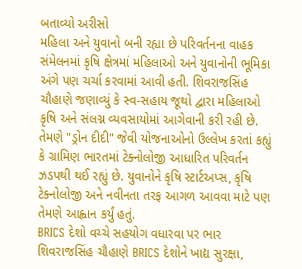બતાવ્યો અરીસો
મહિલા અને યુવાનો બની રહ્યા છે પરિવર્તનના વાહક
સંમેલનમાં કૃષિ ક્ષેત્રમાં મહિલાઓ અને યુવાનોની ભૂમિકા અંગે પણ ચર્ચા કરવામાં આવી હતી. શિવરાજસિંહ ચૌહાણે જણાવ્યું કે સ્વ-સહાય જૂથો દ્વારા મહિલાઓ કૃષિ અને સંલગ્ન વ્યવસાયોમાં આગેવાની કરી રહી છે. તેમણે "ડ્રોન દીદી" જેવી યોજનાઓનો ઉલ્લેખ કરતાં કહ્યું કે ગ્રામિણ ભારતમાં ટેક્નોલોજી આધારિત પરિવર્તન ઝડપથી થઈ રહ્યું છે. યુવાનોને કૃષિ સ્ટાર્ટઅપ્સ, કૃષિ ટેક્નોલોજી અને નવીનતા તરફ આગળ આવવા માટે પણ તેમણે આહ્વાન કર્યું હતું.
BRICS દેશો વચ્ચે સહયોગ વધારવા પર ભાર
શિવરાજસિંહ ચૌહાણે BRICS દેશોને ખાદ્ય સુરક્ષા,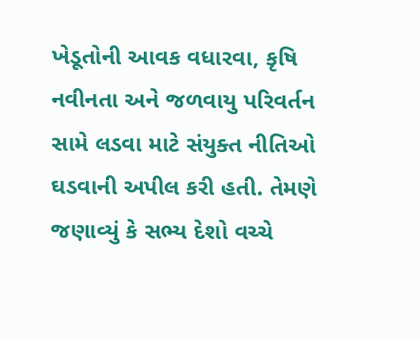ખેડૂતોની આવક વધારવા, કૃષિ નવીનતા અને જળવાયુ પરિવર્તન સામે લડવા માટે સંયુક્ત નીતિઓ ઘડવાની અપીલ કરી હતી. તેમણે જણાવ્યું કે સભ્ય દેશો વચ્ચે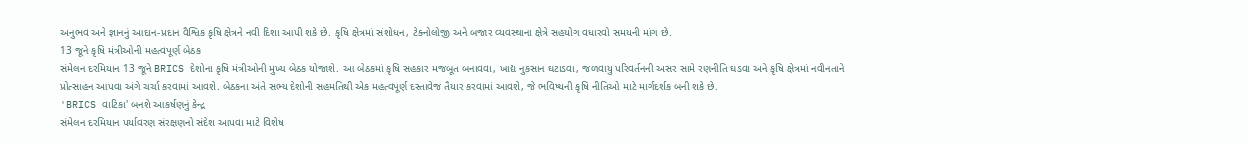અનુભવ અને જ્ઞાનનું આદાન-પ્રદાન વૈશ્વિક કૃષિ ક્ષેત્રને નવી દિશા આપી શકે છે. કૃષિ ક્ષેત્રમાં સંશોધન, ટેક્નોલોજી અને બજાર વ્યવસ્થાના ક્ષેત્રે સહયોગ વધારવો સમયની માંગ છે.
13 જૂને કૃષિ મંત્રીઓની મહત્વપૂર્ણ બેઠક
સંમેલન દરમિયાન 13 જૂને BRICS દેશોના કૃષિ મંત્રીઓની મુખ્ય બેઠક યોજાશે. આ બેઠકમાં કૃષિ સહકાર મજબૂત બનાવવા, ખાદ્ય નુકસાન ઘટાડવા, જળવાયુ પરિવર્તનની અસર સામે રણનીતિ ઘડવા અને કૃષિ ક્ષેત્રમાં નવીનતાને પ્રોત્સાહન આપવા અંગે ચર્ચા કરવામાં આવશે. બેઠકના અંતે સભ્ય દેશોની સહમતિથી એક મહત્વપૂર્ણ દસ્તાવેજ તૈયાર કરવામાં આવશે, જે ભવિષ્યની કૃષિ નીતિઓ માટે માર્ગદર્શક બની શકે છે.
'BRICS વાટિકા' બનશે આકર્ષણનું કેન્દ્ર
સંમેલન દરમિયાન પર્યાવરણ સંરક્ષણનો સંદેશ આપવા માટે વિશેષ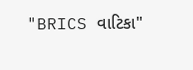"BRICS વાટિકા"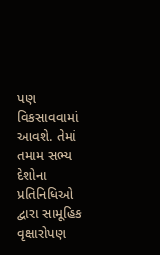પણ વિકસાવવામાં આવશે. તેમાં તમામ સભ્ય દેશોના પ્રતિનિધિઓ દ્વારા સામૂહિક વૃક્ષારોપણ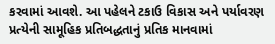કરવામાં આવશે. આ પહેલને ટકાઉ વિકાસ અને પર્યાવરણ પ્રત્યેની સામૂહિક પ્રતિબદ્ધતાનું પ્રતિક માનવામાં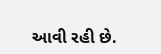આવી રહી છે.